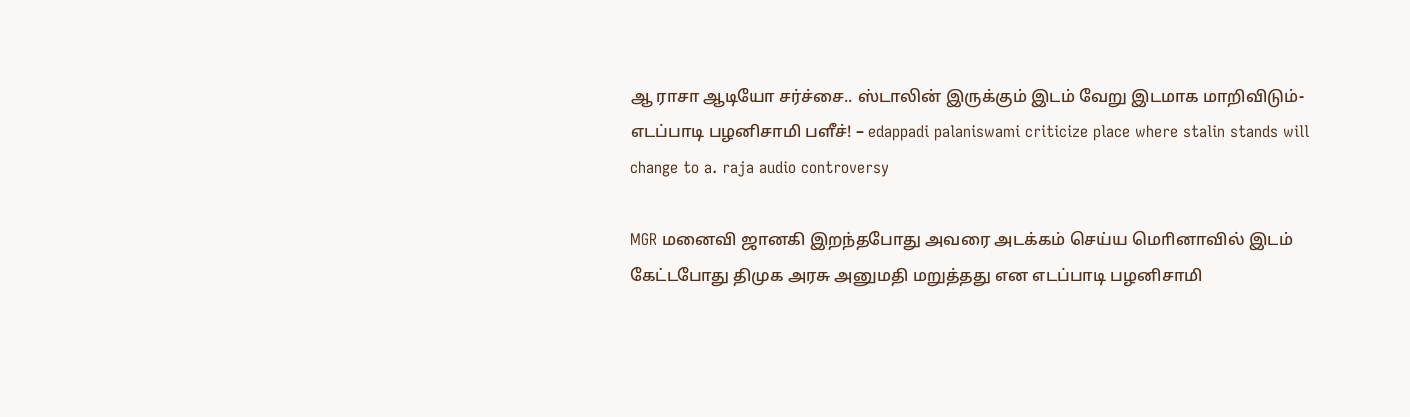ஆ ராசா ஆடியோ சர்ச்சை.. ஸ்டாலின் இருக்கும் இடம் வேறு இடமாக மாறிவிடும்- எடப்பாடி பழனிசாமி பளீச்! – edappadi palaniswami criticize place where stalin stands will change to a. raja audio controversy

MGR மனைவி ஜானகி இறந்தபோது அவரை அடக்கம் செய்ய மொினாவில் இடம் கேட்டபோது திமுக அரசு அனுமதி மறுத்தது என எடப்பாடி பழனிசாமி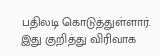பதிலடி கொடுத்துள்ளார். இது குறித்து விரிவாக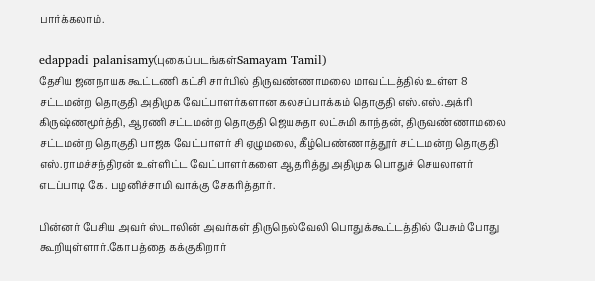பார்க்கலாம்.

edappadi palanisamy(புகைப்படங்கள்Samayam Tamil)
தேசிய ஜனநாயக கூட்டணி கட்சி சார்பில் திருவண்ணாமலை மாவட்டத்தில் உள்ள 8 சட்டமன்ற தொகுதி அதிமுக வேட்பாளர்களான கலசப்பாக்கம் தொகுதி எஸ்.எஸ்.அக்ரி கிருஷ்ணமூர்த்தி, ஆரணி சட்டமன்ற தொகுதி ஜெயசுதா லட்சுமி காந்தன், திருவண்ணாமலை சட்டமன்ற தொகுதி பாஜக வேட்பாளர் சி ஏழுமலை, கீழ்பெண்ணாத்தூர் சட்டமன்ற தொகுதி எஸ்.ராமச்சந்திரன் உள்ளிட்ட வேட்பாளர்களை ஆதரித்து அதிமுக பொதுச் செயலாளர் எடப்பாடி கே. பழனிச்சாமி வாக்கு சேகரித்தார்.

பின்னர் பேசிய அவர் ஸ்டாலின் அவர்கள் திருநெல்வேலி பொதுக்கூட்டத்தில் பேசும் போது கூறியுள்ளார்.கோபத்தை கக்குகிறார்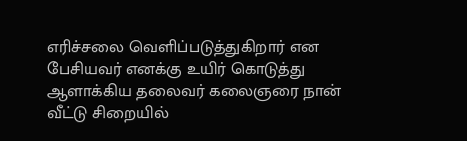எரிச்சலை வெளிப்படுத்துகிறார் என பேசியவர் எனக்கு உயிர் கொடுத்து ஆளாக்கிய தலைவர் கலைஞரை நான் வீட்டு சிறையில்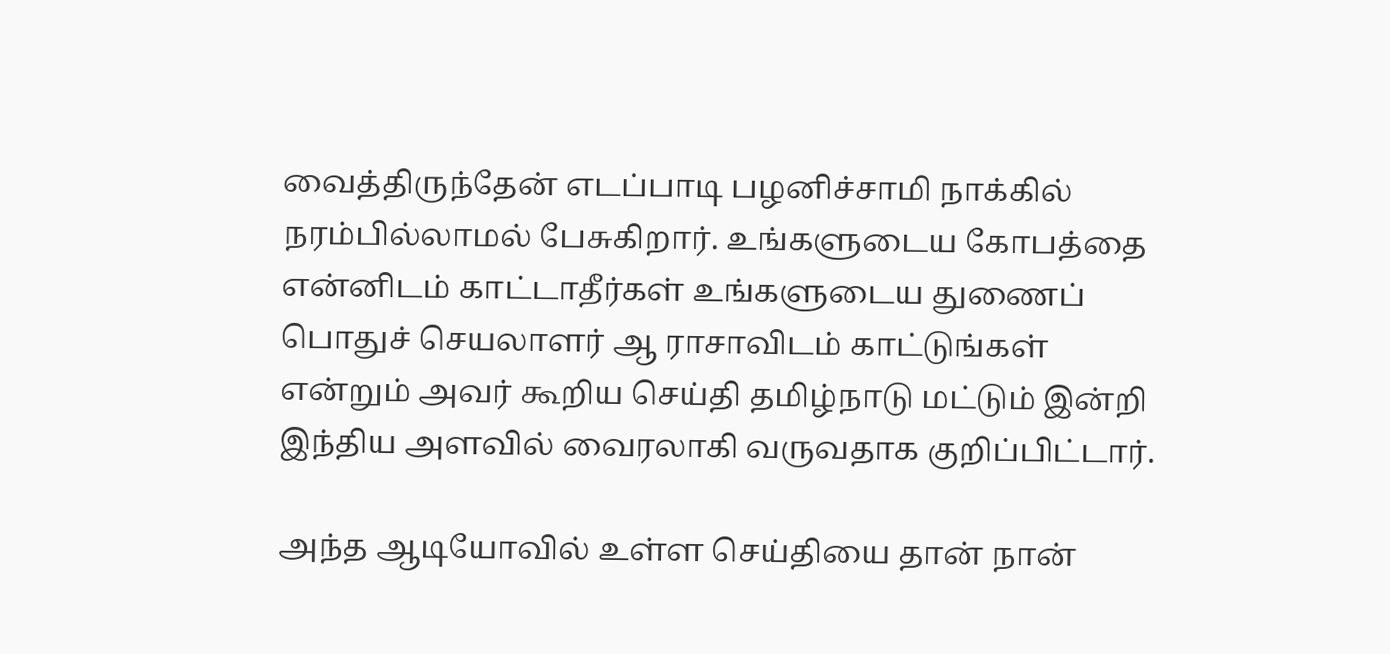வைத்திருந்தேன் எடப்பாடி பழனிச்சாமி நாக்கில் நரம்பில்லாமல் பேசுகிறார். உங்களுடைய கோபத்தை என்னிடம் காட்டாதீர்கள் உங்களுடைய துணைப் பொதுச் செயலாளர் ஆ ராசாவிடம் காட்டுங்கள் என்றும் அவர் கூறிய செய்தி தமிழ்நாடு மட்டும் இன்றி இந்திய அளவில் வைரலாகி வருவதாக குறிப்பிட்டார்.

அந்த ஆடியோவில் உள்ள செய்தியை தான் நான்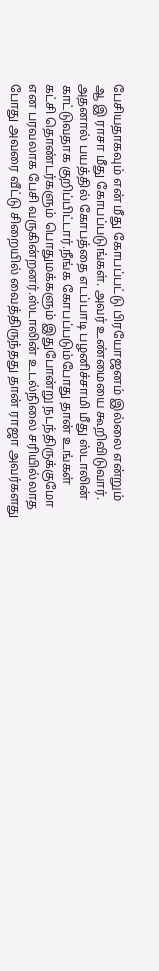பேசியதாகவும் என் மீது கோபப்பட்டு பிரயோஜனம் இல்லை என்றும் ஆ இ ராசா மீது கோபப்படுங்கள். அவர் உண்மையை கூறிவிடுவார். அதனால் பயத்தில் கோபத்தை எடப்பாடி பழனிச்சாமி மீது ஸ்டாலின் காட்டுவதாக குறிப்பிட்டார்.நீங்க கோபப்படும்போது தான் உங்கள் கட்சி தொண்டர்களும் பொதுமக்களும் இதுபோன்று நடந்திருக்குமோ என பரவலாக பேசி வருகின்றனர்.ஸ்டாலின் உடல்நிலை சரியில்லாத போது அவரை வீட்டு சிறையில் வைத்திருந்தது தான் ராஜா அவர்களது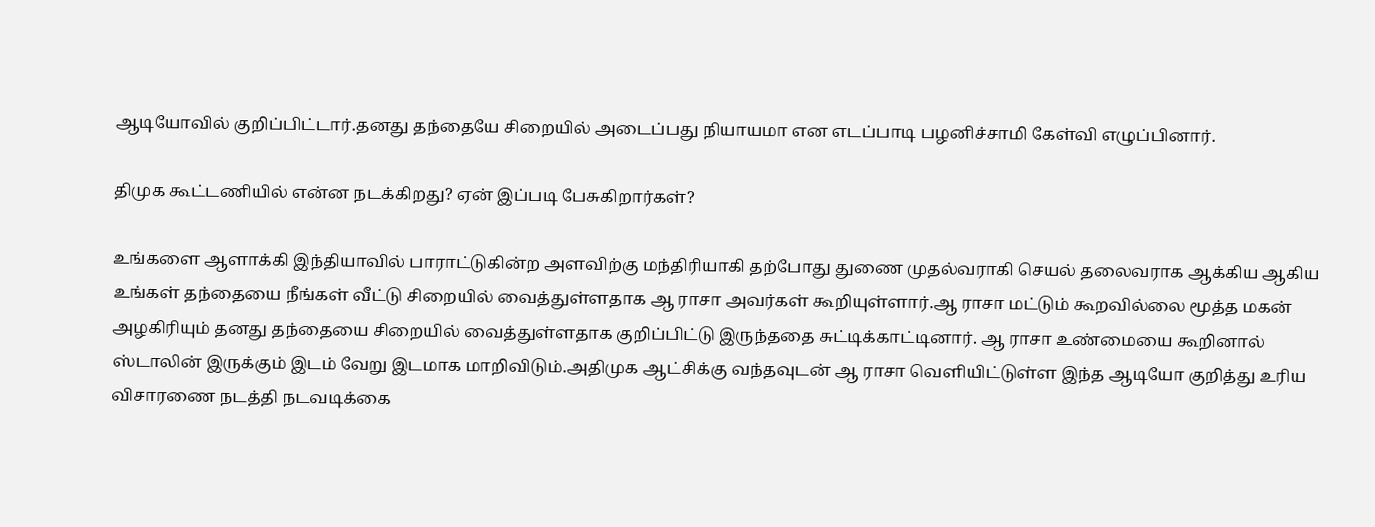ஆடியோவில் குறிப்பிட்டார்.தனது தந்தையே சிறையில் அடைப்பது நியாயமா என எடப்பாடி பழனிச்சாமி கேள்வி எழுப்பினார்.

திமுக கூட்டணியில் என்ன நடக்கிறது? ஏன் இப்படி பேசுகிறார்கள்?

உங்களை ஆளாக்கி இந்தியாவில் பாராட்டுகின்ற அளவிற்கு மந்திரியாகி தற்போது துணை முதல்வராகி செயல் தலைவராக ஆக்கிய ஆகிய உங்கள் தந்தையை நீங்கள் வீட்டு சிறையில் வைத்துள்ளதாக ஆ ராசா அவர்கள் கூறியுள்ளார்.ஆ ராசா மட்டும் கூறவில்லை மூத்த மகன் அழகிரியும் தனது தந்தையை சிறையில் வைத்துள்ளதாக குறிப்பிட்டு இருந்ததை சுட்டிக்காட்டினார். ஆ ராசா உண்மையை கூறினால் ஸ்டாலின் இருக்கும் இடம் வேறு இடமாக மாறிவிடும்.அதிமுக ஆட்சிக்கு வந்தவுடன் ஆ ராசா வெளியிட்டுள்ள இந்த ஆடியோ குறித்து உரிய விசாரணை நடத்தி நடவடிக்கை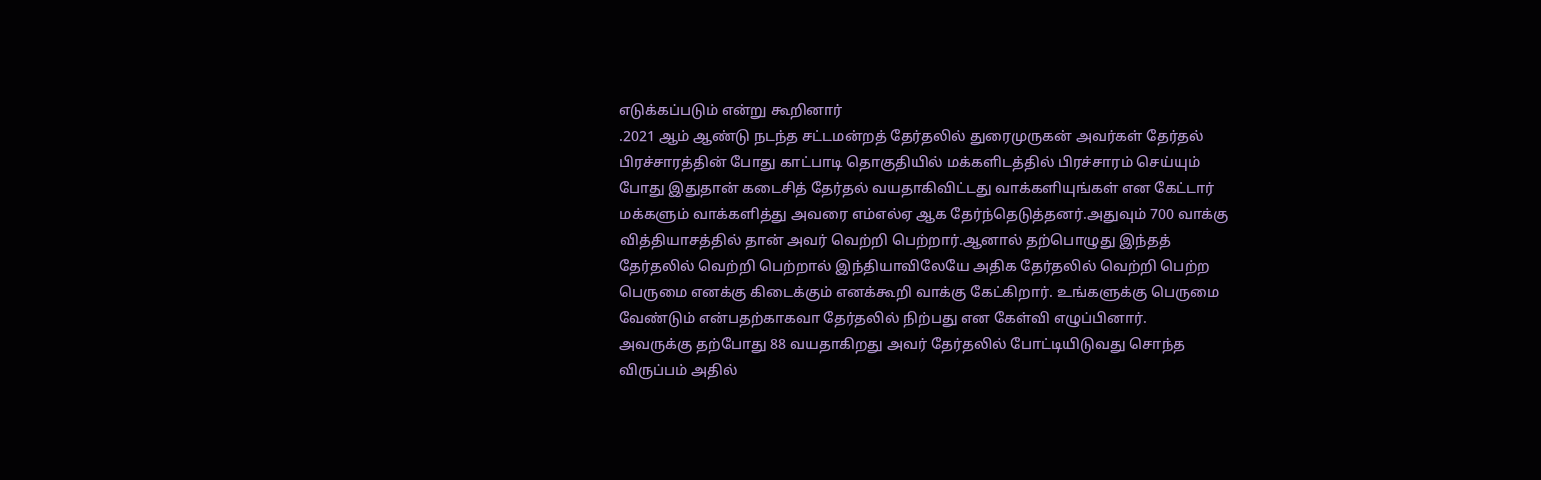எடுக்கப்படும் என்று கூறினார்
.2021 ஆம் ஆண்டு நடந்த சட்டமன்றத் தேர்தலில் துரைமுருகன் அவர்கள் தேர்தல் பிரச்சாரத்தின் போது காட்பாடி தொகுதியில் மக்களிடத்தில் பிரச்சாரம் செய்யும் போது இதுதான் கடைசித் தேர்தல் வயதாகிவிட்டது வாக்களியுங்கள் என கேட்டார் மக்களும் வாக்களித்து அவரை எம்எல்ஏ ஆக தேர்ந்தெடுத்தனர்.அதுவும் 700 வாக்கு வித்தியாசத்தில் தான் அவர் வெற்றி பெற்றார்.ஆனால் தற்பொழுது இந்தத் தேர்தலில் வெற்றி பெற்றால் இந்தியாவிலேயே அதிக தேர்தலில் வெற்றி பெற்ற பெருமை எனக்கு கிடைக்கும் எனக்கூறி வாக்கு கேட்கிறார். உங்களுக்கு பெருமை வேண்டும் என்பதற்காகவா தேர்தலில் நிற்பது என கேள்வி எழுப்பினார்.
அவருக்கு தற்போது 88 வயதாகிறது அவர் தேர்தலில் போட்டியிடுவது சொந்த விருப்பம் அதில்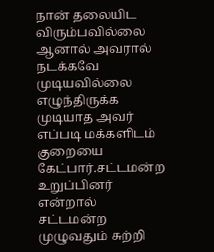நான் தலையிட விரும்பவில்லை ஆனால் அவரால் நடக்கவே முடியவில்லை எழுந்திருக்க முடியாத அவர் எப்படி மக்களிடம் குறையை கேட்பார்.சட்டமன்ற உறுப்பினர் என்றால் சட்டமன்ற முழுவதும் சுற்றி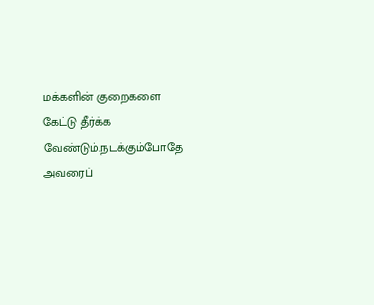மக்களின் குறைகளை கேட்டு தீர்க்க வேண்டும்.நடக்கும்போதே அவரைப்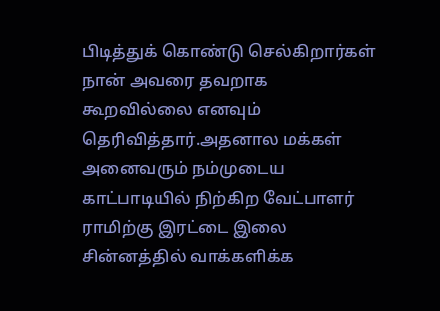பிடித்துக் கொண்டு செல்கிறார்கள் நான் அவரை தவறாக கூறவில்லை எனவும் தெரிவித்தார்.அதனால மக்கள் அனைவரும் நம்முடைய காட்பாடியில் நிற்கிற வேட்பாளர் ராமிற்கு இரட்டை இலை சின்னத்தில் வாக்களிக்க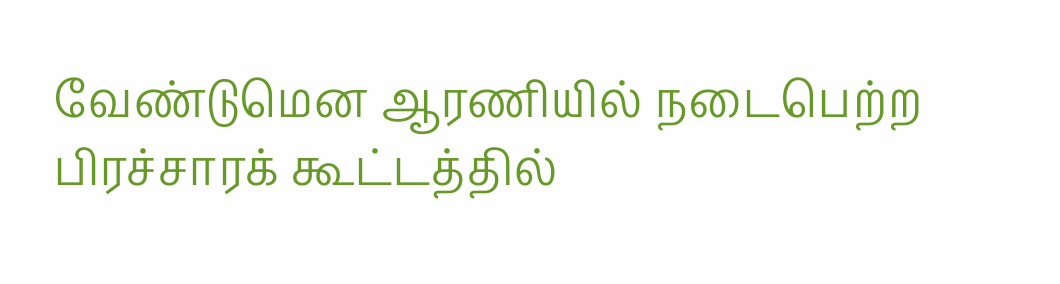வேண்டுமென ஆரணியில் நடைபெற்ற பிரச்சாரக் கூட்டத்தில்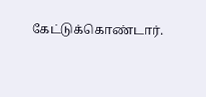கேட்டுக்கொண்டார்.